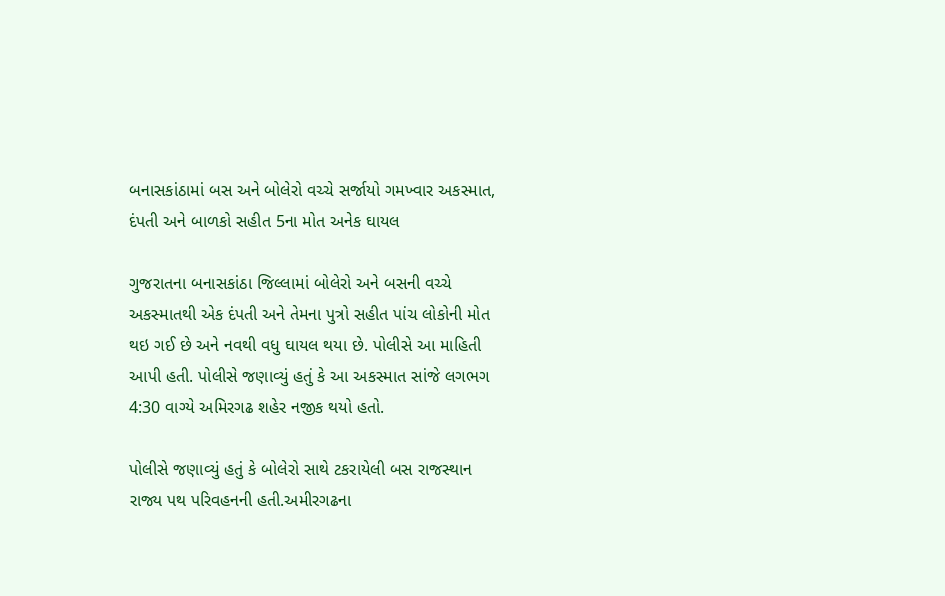બનાસકાંઠામાં બસ અને બોલેરો વચ્ચે સર્જાયો ગમખ્વાર અકસ્માત, દંપતી અને બાળકો સહીત 5ના મોત અનેક ઘાયલ

ગુજરાતના બનાસકાંઠા જિલ્લામાં બોલેરો અને બસની વચ્ચે અકસ્માતથી એક દંપતી અને તેમના પુત્રો સહીત પાંચ લોકોની મોત થઇ ગઈ છે અને નવથી વધુ ઘાયલ થયા છે. પોલીસે આ માહિતી આપી હતી. પોલીસે જણાવ્યું હતું કે આ અકસ્માત સાંજે લગભગ 4:30 વાગ્યે અમિરગઢ શહેર નજીક થયો હતો.

પોલીસે જણાવ્યું હતું કે બોલેરો સાથે ટકરાયેલી બસ રાજસ્થાન રાજ્ય પથ પરિવહનની હતી.અમીરગઢના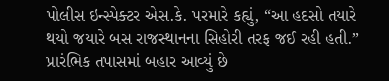પોલીસ ઇન્સ્પેક્ટર એસ.કે. પરમારે કહ્યું, “આ હદસો તયારે થયો જયારે બસ રાજસ્થાનના સિહોરી તરફ જઈ રહી હતી.” પ્રારંભિક તપાસમાં બહાર આવ્યું છે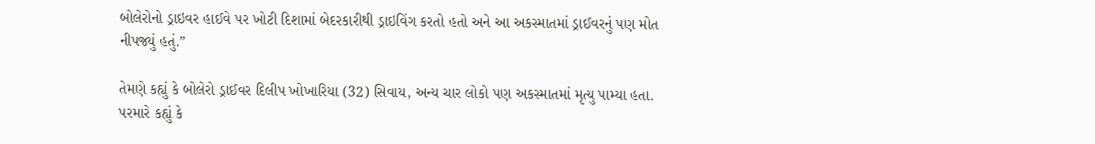બોલેરોનો ડ્રાઇવર હાઈવે પર ખોટી દિશામાં બેદરકારીથી ડ્રાઇવિંગ કરતો હતો અને આ અકસ્માતમાં ડ્રાઈવરનું પણ મોત નીપજ્યું હતું.”

તેમણે કહ્યું કે બોલેરો ડ્રાઈવર દિલીપ ખોખારિયા (32) સિવાય, અન્ય ચાર લોકો પણ અકસ્માતમાં મૃત્યુ પામ્યા હતા. પરમારે કહ્યું કે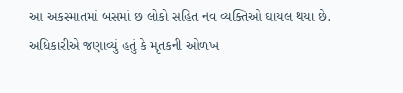આ અકસ્માતમાં બસમાં છ લોકો સહિત નવ વ્યક્તિઓ ઘાયલ થયા છે. અધિકારીએ જણાવ્યું હતું કે મૃતકની ઓળખ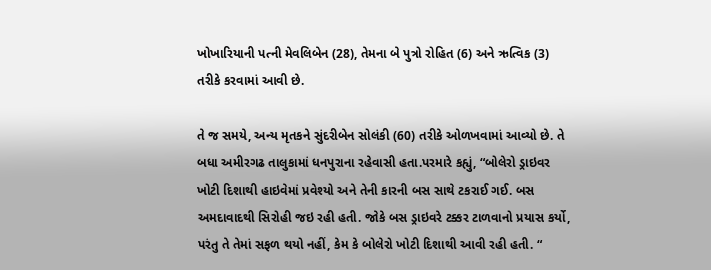ખોખારિયાની પત્ની મેવલિબેન (28), તેમના બે પુત્રો રોહિત (6) અને ઋત્વિક (3) તરીકે કરવામાં આવી છે.

તે જ સમયે, અન્ય મૃતકને સુંદરીબેન સોલંકી (60) તરીકે ઓળખવામાં આવ્યો છે. તે બધા અમીરગઢ તાલુકામાં ધનપુરાના રહેવાસી હતા.પરમારે કહ્યું, “બોલેરો ડ્રાઇવર ખોટી દિશાથી હાઇવેમાં પ્રવેશ્યો અને તેની કારની બસ સાથે ટકરાઈ ગઈ. બસ અમદાવાદથી સિરોહી જઇ રહી હતી. જોકે બસ ડ્રાઇવરે ટક્કર ટાળવાનો પ્રયાસ કર્યો, પરંતુ તે તેમાં સફળ થયો નહીં, કેમ કે બોલેરો ખોટી દિશાથી આવી રહી હતી. “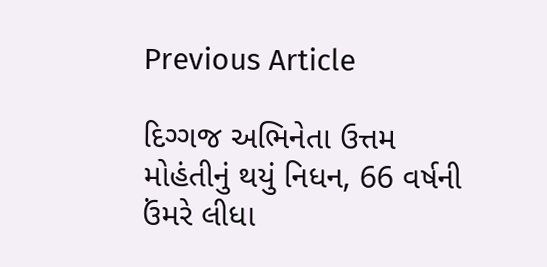Previous Article

દિગ્ગજ અભિનેતા ઉત્તમ મોહંતીનું થયું નિધન, 66 વર્ષની ઉંમરે લીધા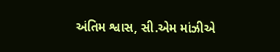અંતિમ શ્વાસ, સી.એમ માંઝીએ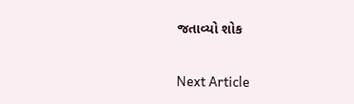જતાવ્યો શોક

Next Article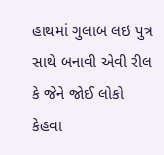હાથમાં ગુલાબ લઇ પુત્ર સાથે બનાવી એવી રીલ કે જેને જોઈ લોકો કેહવા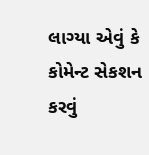લાગ્યા એવું કે કોમેન્ટ સેકશન કરવું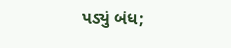પડ્યું બંધ;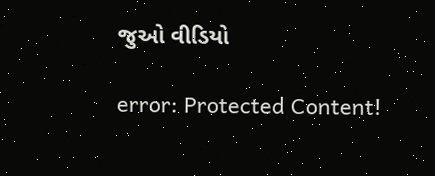જુઓ વીડિયો

error: Protected Content!